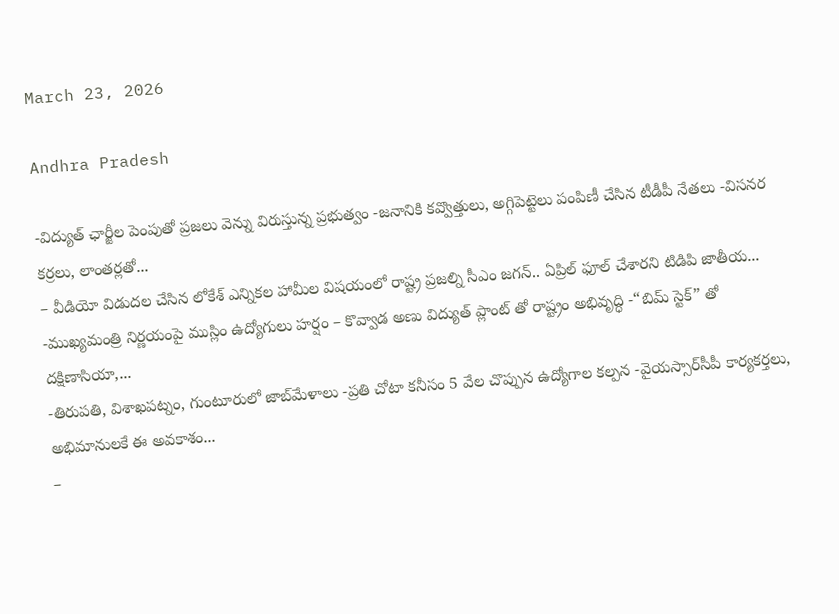March 23, 2026

Andhra Pradesh

-విద్యుత్ ఛార్జీల పెంపుతో ప్రజలు వెన్ను విరుస్తున్న ప్రభుత్వం -జనానికి కవ్వొత్తులు, అగ్గిపెట్టెలు పంపిణీ చేసిన టీడీపీ నేతలు -విసనర కర్రలు, లాంతర్లతో...
– వీడియో విడుదల చేసిన లోకేశ్ ఎన్నికల హామీల విషయంలో రాష్ట్ర ప్రజల్ని సీఎం జగన్‌.. ఏప్రిల్ ఫూల్ చేశారని టిడిపి జాతీయ...
-ముఖ్యమంత్రి నిర్ణయంపై ముస్లిం ఉద్యోగులు హర్షం – కొవ్వాడ అణు విద్యుత్ ప్లాంట్ తో రాష్ట్రం అభివృద్ధి -“బిమ్ స్టెక్” తో దక్షిణాసియా,...
-తిరుపతి, విశాఖపట్నం, గుంటూరులో జాబ్‌మేళాలు -ప్రతి చోటా కనీసం 5 వేల చొప్పున ఉద్యోగాల కల్పన -వైయస్సార్‌సీపీ కార్యకర్తలు, అభిమానులకే ఈ అవకాశం...
–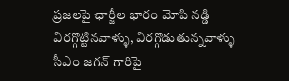ప్రజలపై ఛార్జీల భారం మోపి నడ్డి విరగ్గొట్టినవాళ్ళు, విరగ్గొడుతున్నవాళ్ళు సీఎం జగన్ గారిపై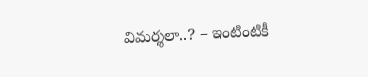విమర్శలా..? – ఇంటింటికీ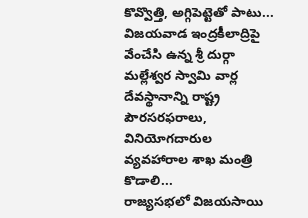కొవ్వొత్తి, అగ్గిపెట్టెతో పాటు...
విజయవాడ ఇంద్రకీలాద్రిపై వేంచేసి ఉన్న శ్రీ దుర్గా మల్లేశ్వర స్వామి వార్ల దేవస్థానాన్ని రాష్ట్ర పౌరసరఫరాలు, వినియోగదారుల వ్యవహారాల శాఖ మంత్రి కొడాలి...
రాజ్యసభలో విజయసాయి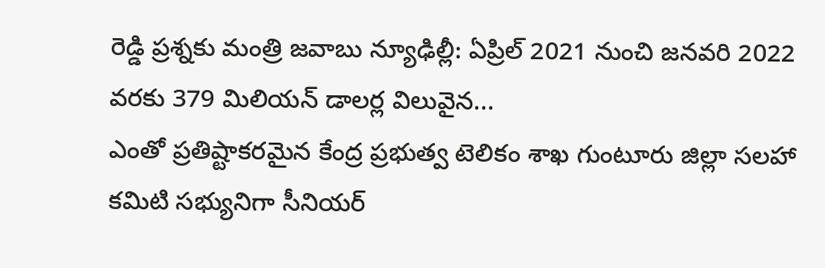రెడ్డి ప్రశ్నకు మంత్రి జవాబు న్యూఢిల్లీ: ఏప్రిల్‌ 2021 నుంచి జనవరి 2022 వరకు 379 మిలియన్‌ డాలర్ల విలువైన...
ఎంతో ప్రతిష్టాకరమైన కేంద్ర ప్రభుత్వ టెలికం శాఖ గుంటూరు జిల్లా సలహా కమిటి సభ్యునిగా సీనియర్‌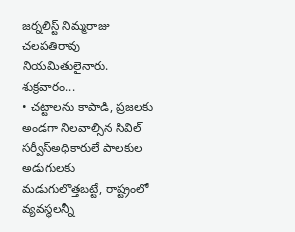జర్నలిస్ట్‌ నిమ్మరాజు చలపతిరావు నియమితులైనారు. శుక్రవారం...
• చట్టాలను కాపాడి, ప్రజలకు అండగా నిలవాల్సిన సివిల్ సర్వీస్అధికారులే పాలకుల అడుగులకు మడుగులొత్తబట్టే, రాష్ట్రంలో వ్యవస్థలన్నీ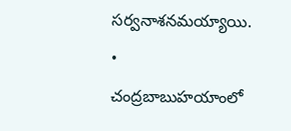సర్వనాశనమయ్యాయి. • చంద్రబాబుహయాంలో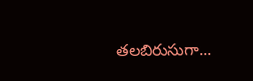తలబిరుసుగా...